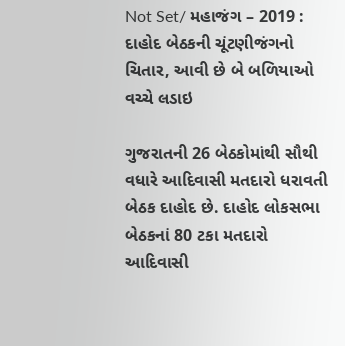Not Set/ મહાજંગ – 2019 : દાહોદ બેઠકની ચૂંટણીજંગનો ચિતાર, આવી છે બે બળિયાઓ વચ્ચે લડાઇ

ગુજરાતની 26 બેઠકોમાંથી સૌથી વધારે આદિવાસી મતદારો ધરાવતી બેઠક દાહોદ છે. દાહોદ લોકસભા બેઠકનાં 80 ટકા મતદારો આદિવાસી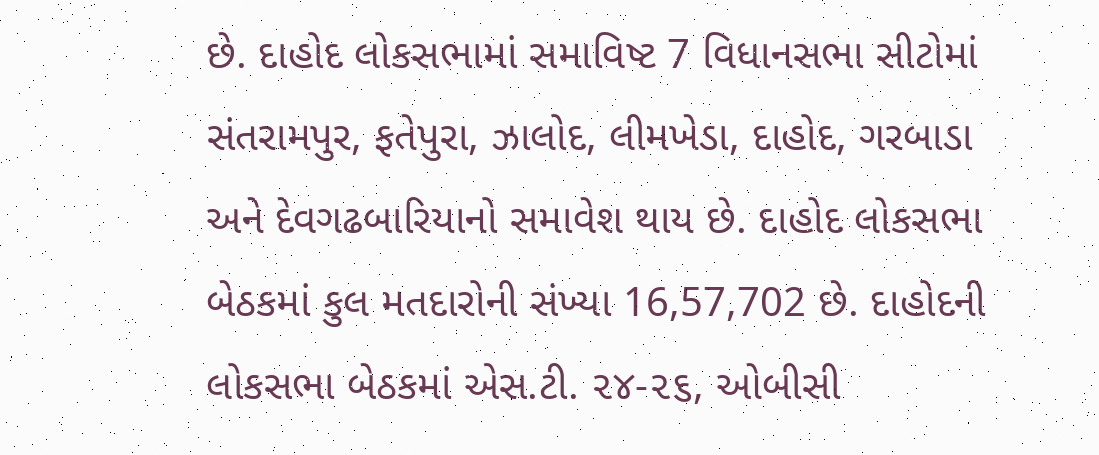છે. દાહોદ લોકસભામાં સમાવિષ્ટ 7 વિધાનસભા સીટોમાં સંતરામપુર, ફતેપુરા, ઝાલોદ, લીમખેડા, દાહોદ, ગરબાડા અને દેવગઢબારિયાનો સમાવેશ થાય છે. દાહોદ લોકસભા બેઠકમાં કુલ મતદારોની સંખ્યા 16,57,702 છે. દાહોદની લોકસભા બેઠકમાં એસ.ટી. ૨૪-૨૬, ઓબીસી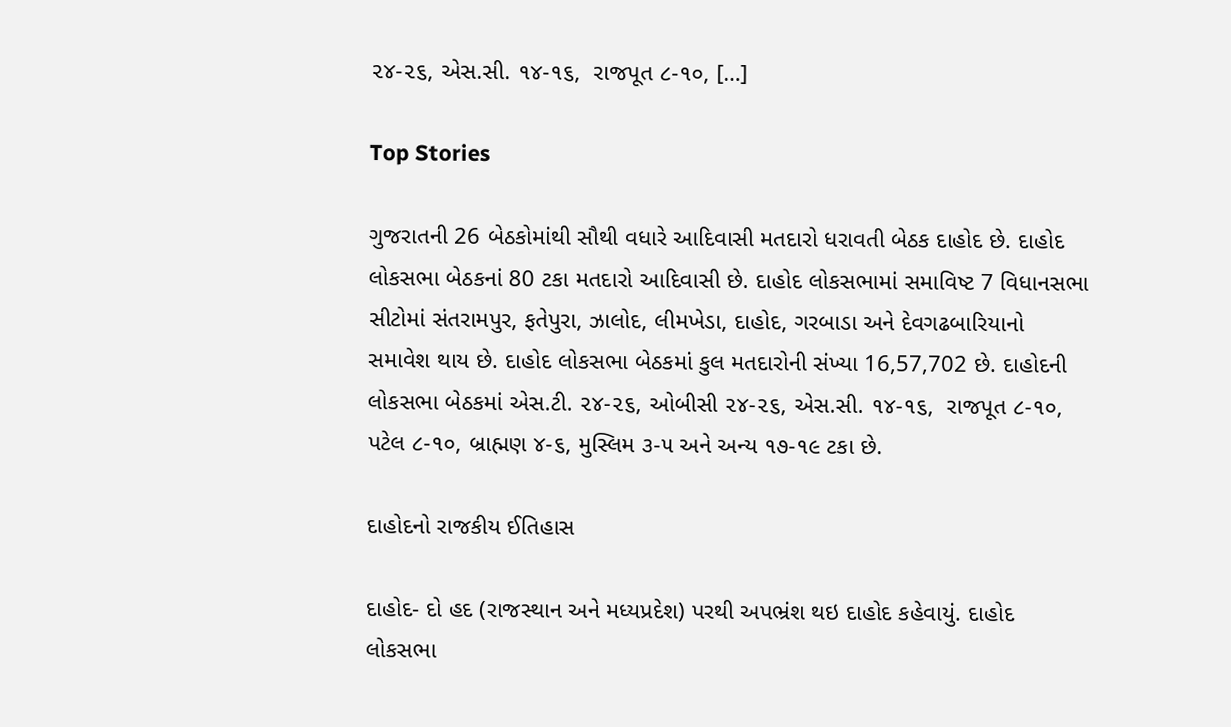૨૪-૨૬, એસ.સી. ૧૪-૧૬,  રાજપૂત ૮-૧૦, […]

Top Stories

ગુજરાતની 26 બેઠકોમાંથી સૌથી વધારે આદિવાસી મતદારો ધરાવતી બેઠક દાહોદ છે. દાહોદ લોકસભા બેઠકનાં 80 ટકા મતદારો આદિવાસી છે. દાહોદ લોકસભામાં સમાવિષ્ટ 7 વિધાનસભા સીટોમાં સંતરામપુર, ફતેપુરા, ઝાલોદ, લીમખેડા, દાહોદ, ગરબાડા અને દેવગઢબારિયાનો સમાવેશ થાય છે. દાહોદ લોકસભા બેઠકમાં કુલ મતદારોની સંખ્યા 16,57,702 છે. દાહોદની લોકસભા બેઠકમાં એસ.ટી. ૨૪-૨૬, ઓબીસી ૨૪-૨૬, એસ.સી. ૧૪-૧૬,  રાજપૂત ૮-૧૦, પટેલ ૮-૧૦, બ્રાહ્મણ ૪-૬, મુસ્લિમ ૩-૫ અને અન્ય ૧૭-૧૯ ટકા છે.

દાહોદનો રાજકીય ઈતિહાસ

દાહોદ- દો હદ (રાજસ્થાન અને મધ્યપ્રદેશ) પરથી અપભ્રંશ થઇ દાહોદ કહેવાયું. દાહોદ લોકસભા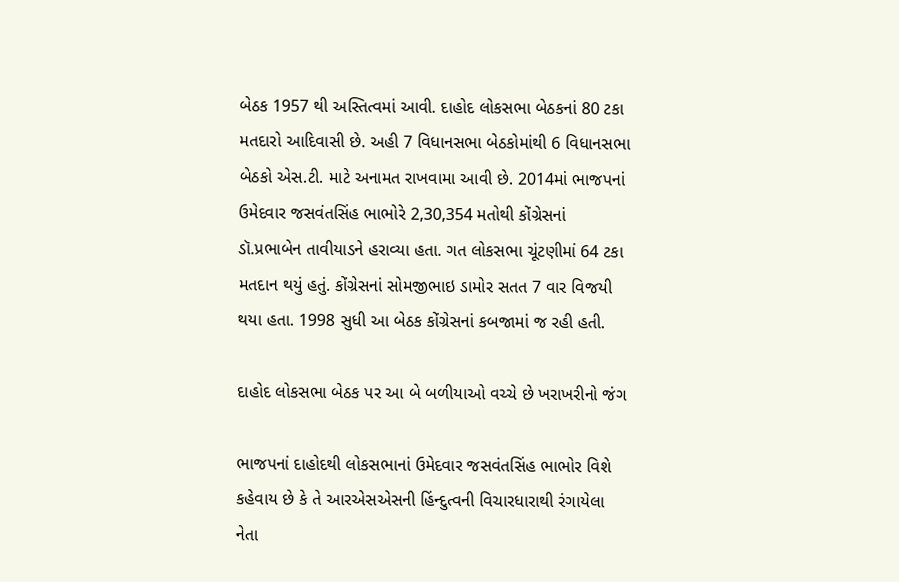બેઠક 1957 થી અસ્તિત્વમાં આવી. દાહોદ લોકસભા બેઠકનાં 80 ટકા મતદારો આદિવાસી છે. અહી 7 વિધાનસભા બેઠકોમાંથી 6 વિધાનસભા બેઠકો એસ.ટી. માટે અનામત રાખવામા આવી છે. 2014માં ભાજપનાં ઉમેદવાર જસવંતસિંહ ભાભોરે 2,30,354 મતોથી કોંગ્રેસનાં ડૉ.પ્રભાબેન તાવીયાડને હરાવ્યા હતા. ગત લોકસભા ચૂંટણીમાં 64 ટકા મતદાન થયું હતું. કોંગ્રેસનાં સોમજીભાઇ ડામોર સતત 7 વાર વિજયી થયા હતા. 1998 સુધી આ બેઠક કોંગ્રેસનાં કબજામાં જ રહી હતી.

દાહોદ લોકસભા બેઠક પર આ બે બળીયાઓ વચ્ચે છે ખરાખરીનો જંગ

ભાજપનાં દાહોદથી લોકસભાનાં ઉમેદવાર જસવંતસિંહ ભાભોર વિશે કહેવાય છે કે તે આરએસએસની હિંન્દુત્વની વિચારધારાથી રંગાયેલા નેતા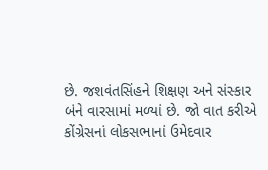છે. જશવંતસિંહને શિક્ષણ અને સંસ્કાર બંને વારસામાં મળ્યાં છે. જો વાત કરીએ કોંગ્રેસનાં લોકસભાનાં ઉમેદવાર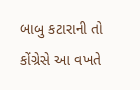બાબુ કટારાની તો કોંગ્રેસે આ વખતે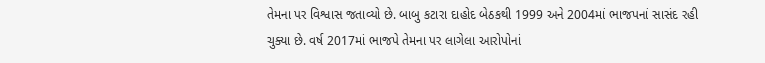તેમના પર વિશ્વાસ જતાવ્યો છે. બાબુ કટારા દાહોદ બેઠકથી 1999 અને 2004માં ભાજપનાં સાસંદ રહી ચુક્યા છે. વર્ષ 2017માં ભાજપે તેમના પર લાગેલા આરોપોનાં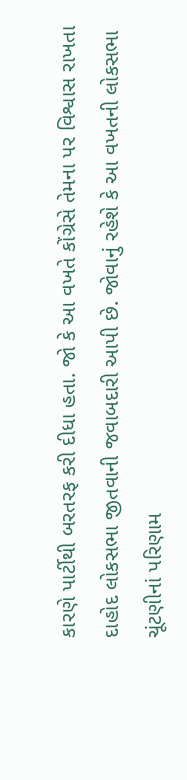કારણે પાર્ટીથી બરતરફ કરી દીધા હતા. જો કે આ વખતે કોંગ્રેસે તેમના પર વિશ્વાસ રાખતા દાહોદ લોકસભા જીતવાની જવાબદારી આપી છે. જોવાનું રહેશે કે આ વખતની લોકસભા ચૂંટણીનાં પરિણામ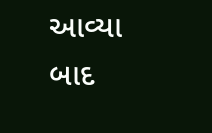આવ્યા બાદ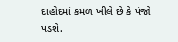દાહોદમાં કમળ ખીલે છે કે પંજો પડશે.